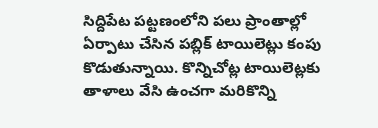సిద్దిపేట పట్టణంలోని పలు ప్రాంతాల్లో ఏర్పాటు చేసిన పబ్లిక్ టాయిలెట్లు కంపు కొడుతున్నాయి. కొన్నిచోట్ల టాయిలెట్లకు తాళాలు వేసి ఉంచగా మరికొన్ని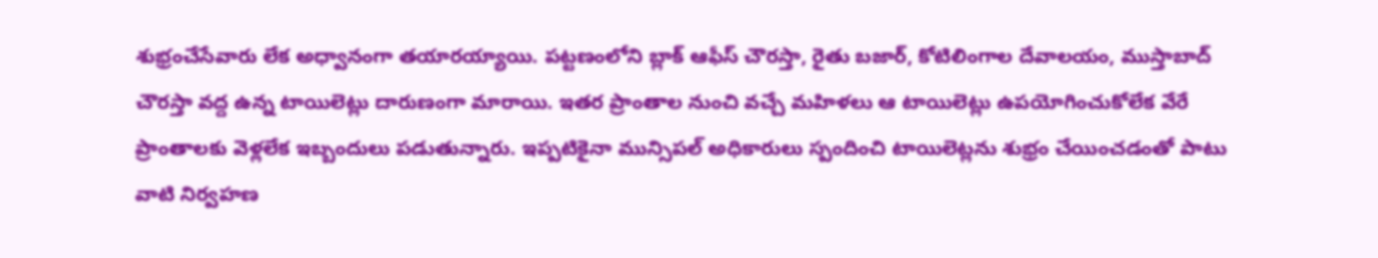శుభ్రంచేసేవారు లేక అధ్వానంగా తయారయ్యాయి. పట్టణంలోని బ్లాక్ ఆఫీస్ చౌరస్తా, రైతు బజార్, కోటిలింగాల దేవాలయం, ముస్తాబాద్ చౌరస్తా వద్ద ఉన్న టాయిలెట్లు దారుణంగా మారాయి. ఇతర ప్రాంతాల నుంచి వచ్చే మహిళలు ఆ టాయిలెట్లు ఉపయోగించుకోలేక వేరే ప్రాంతాలకు వెళ్లలేక ఇబ్బందులు పడుతున్నారు. ఇప్పటికైనా మున్సిపల్ అధికారులు స్పందించి టాయిలెట్లను శుభ్రం చేయించడంతో పాటు వాటి నిర్వహణ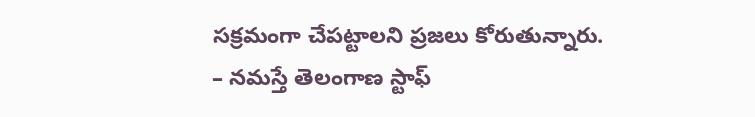సక్రమంగా చేపట్టాలని ప్రజలు కోరుతున్నారు.
– నమస్తే తెలంగాణ స్టాఫ్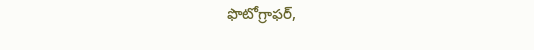ఫొటోగ్రాఫర్,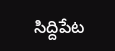సిద్దిపేట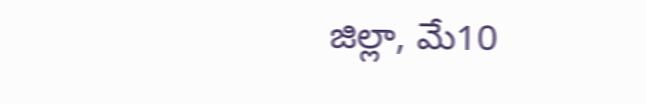జిల్లా, మే10